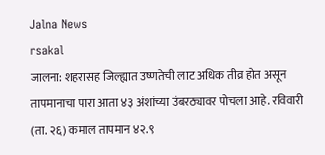Jalna News
rsakal
जालना: शहरासह जिल्ह्यात उष्णतेची लाट अधिक तीव्र होत असून तापमानाचा पारा आता ४३ अंशांच्या उंबरठ्यावर पोचला आहे. रविवारी (ता. २६) कमाल तापमान ४२.९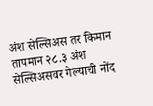अंश सेल्सिअस तर किमान तापमान २८.३ अंश सेल्सिअसवर गेल्याची नोंद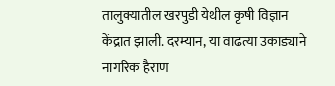तालुक्यातील खरपुडी येथील कृषी विज्ञान केंद्रात झाली. दरम्यान, या वाढत्या उकाड्याने नागरिक हैराण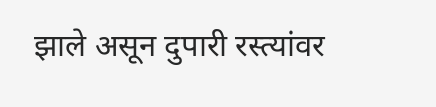झाले असून दुपारी रस्त्यांवर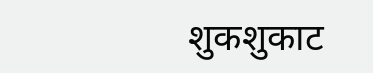शुकशुकाट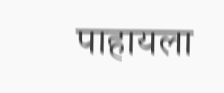पाहायला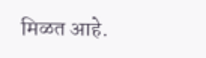मिळत आहे.